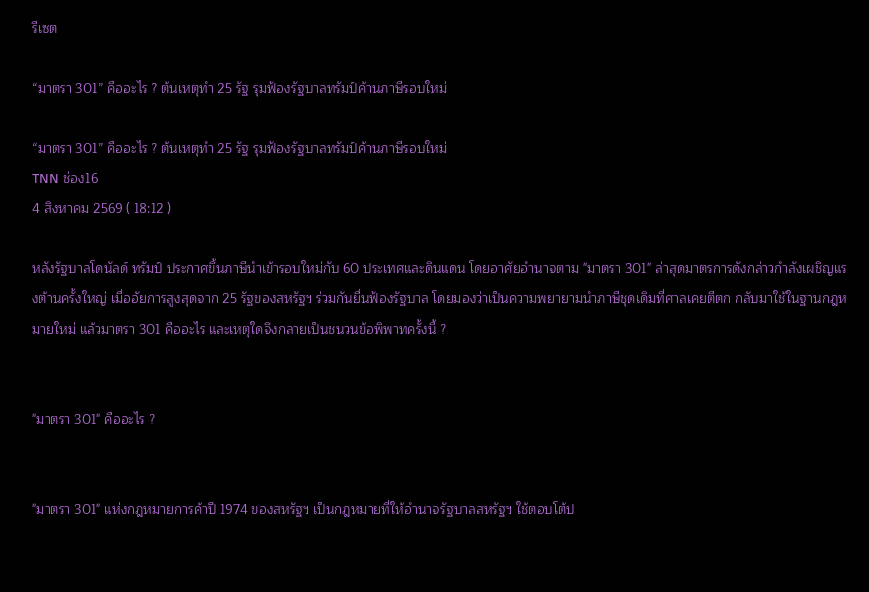รีเซต

“มาตรา 301” คืออะไร ? ต้นเหตุทำ 25 รัฐ รุมฟ้องรัฐบาลทรัมป์ค้านภาษีรอบใหม่

“มาตรา 301” คืออะไร ? ต้นเหตุทำ 25 รัฐ รุมฟ้องรัฐบาลทรัมป์ค้านภาษีรอบใหม่
TNN ช่อง16
4 สิงหาคม 2569 ( 18:12 )

หลังรัฐบาลโดนัลด์ ทรัมป์ ประกาศขึ้นภาษีนำเข้ารอบใหม่กับ 60 ประเทศและดินแดน โดยอาศัยอำนาจตาม "มาตรา 301" ล่าสุดมาตรการดังกล่าวกำลังเผชิญแรงต้านครั้งใหญ่ เมื่ออัยการสูงสุดจาก 25 รัฐของสหรัฐฯ ร่วมกันยื่นฟ้องรัฐบาล โดยมองว่าเป็นความพยายามนำภาษีชุดเดิมที่ศาลเคยตีตก กลับมาใช้ในฐานกฎหมายใหม่ แล้วมาตรา 301 คืออะไร และเหตุใดจึงกลายเป็นชนวนข้อพิพาทครั้งนี้ ?


"มาตรา 301" คืออะไร ?


"มาตรา 301" แห่งกฎหมายการค้าปี 1974 ของสหรัฐฯ เป็นกฎหมายที่ให้อำนาจรัฐบาลสหรัฐฯ ใช้ตอบโต้ป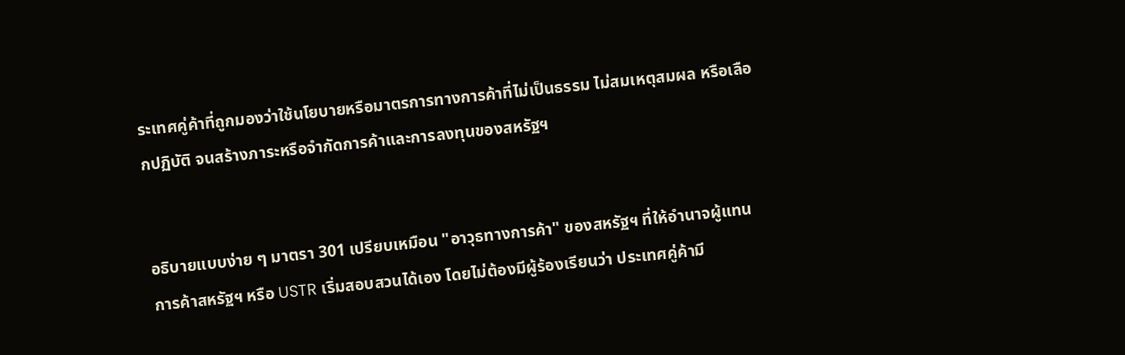ระเทศคู่ค้าที่ถูกมองว่าใช้นโยบายหรือมาตรการทางการค้าที่ไม่เป็นธรรม ไม่สมเหตุสมผล หรือเลือกปฏิบัติ จนสร้างภาระหรือจำกัดการค้าและการลงทุนของสหรัฐฯ


อธิบายแบบง่าย ๆ มาตรา 301 เปรียบเหมือน "อาวุธทางการค้า" ของสหรัฐฯ ที่ให้อำนาจผู้แทนการค้าสหรัฐฯ หรือ USTR เริ่มสอบสวนได้เอง โดยไม่ต้องมีผู้ร้องเรียนว่า ประเทศคู่ค้ามี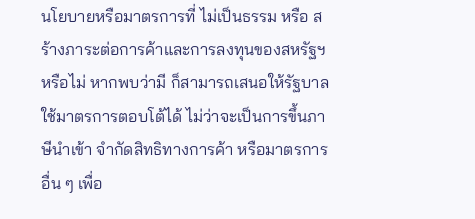นโยบายหรือมาตรการที่ ไม่เป็นธรรม หรือ สร้างภาระต่อการค้าและการลงทุนของสหรัฐฯ หรือไม่ หากพบว่ามี ก็สามารถเสนอให้รัฐบาลใช้มาตรการตอบโต้ได้ ไม่ว่าจะเป็นการขึ้นภาษีนำเข้า จำกัดสิทธิทางการค้า หรือมาตรการอื่น ๆ เพื่อ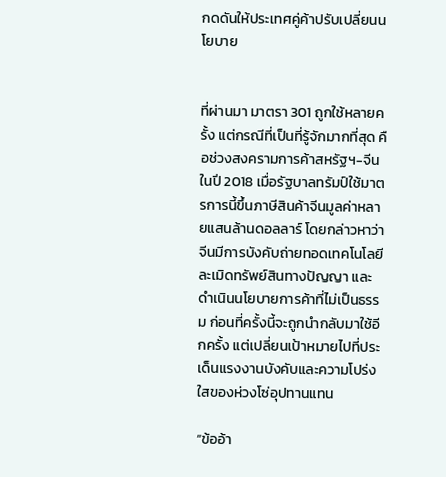กดดันให้ประเทศคู่ค้าปรับเปลี่ยนนโยบาย


ที่ผ่านมา มาตรา 301 ถูกใช้หลายครั้ง แต่กรณีที่เป็นที่รู้จักมากที่สุด คือช่วงสงครามการค้าสหรัฐฯ-จีนในปี 2018 เมื่อรัฐบาลทรัมป์ใช้มาตรการนี้ขึ้นภาษีสินค้าจีนมูลค่าหลายแสนล้านดอลลาร์ โดยกล่าวหาว่าจีนมีการบังคับถ่ายทอดเทคโนโลยี ละเมิดทรัพย์สินทางปัญญา และดำเนินนโยบายการค้าที่ไม่เป็นธรรม ก่อนที่ครั้งนี้จะถูกนำกลับมาใช้อีกครั้ง แต่เปลี่ยนเป้าหมายไปที่ประเด็นแรงงานบังคับและความโปร่งใสของห่วงโซ่อุปทานแทน

“ข้ออ้า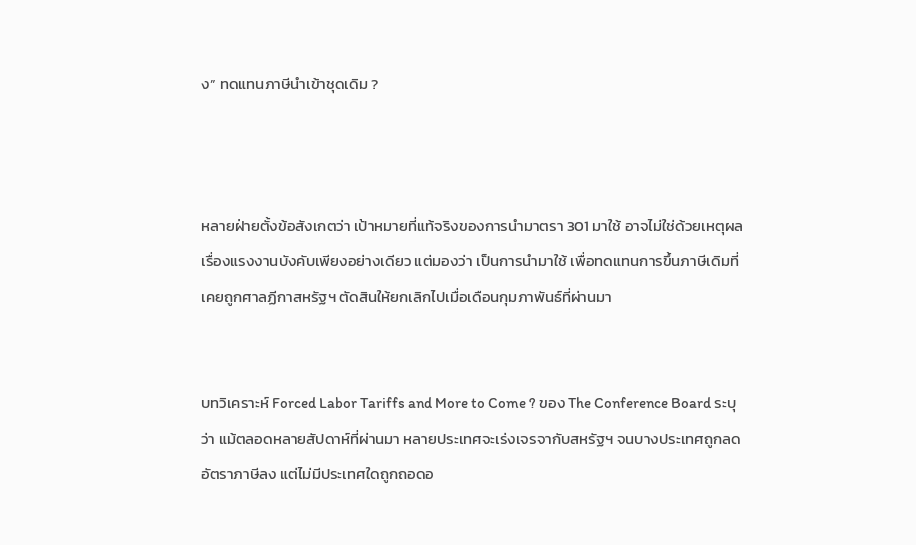ง” ทดแทนภาษีนำเข้าชุดเดิม ?



หลายฝ่ายตั้งข้อสังเกตว่า เป้าหมายที่แท้จริงของการนำมาตรา 301 มาใช้ อาจไม่ใช่ด้วยเหตุผลเรื่องแรงงานบังคับเพียงอย่างเดียว แต่มองว่า เป็นการนำมาใช้ เพื่อทดแทนการขึ้นภาษีเดิมที่เคยถูกศาลฏีกาสหรัฐฯ ตัดสินให้ยกเลิกไปเมื่อเดือนกุมภาพันธ์ที่ผ่านมา


บทวิเคราะห์ Forced Labor Tariffs and More to Come ? ของ The Conference Board ระบุว่า แม้ตลอดหลายสัปดาห์ที่ผ่านมา หลายประเทศจะเร่งเจรจากับสหรัฐฯ จนบางประเทศถูกลดอัตราภาษีลง แต่ไม่มีประเทศใดถูกถอดอ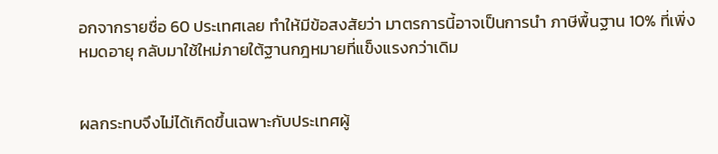อกจากรายชื่อ 60 ประเทศเลย ทำให้มีข้อสงสัยว่า มาตรการนี้อาจเป็นการนำ ภาษีพื้นฐาน 10% ที่เพิ่งหมดอายุ กลับมาใช้ใหม่ภายใต้ฐานกฎหมายที่แข็งแรงกว่าเดิม


ผลกระทบจึงไม่ได้เกิดขึ้นเฉพาะกับประเทศผู้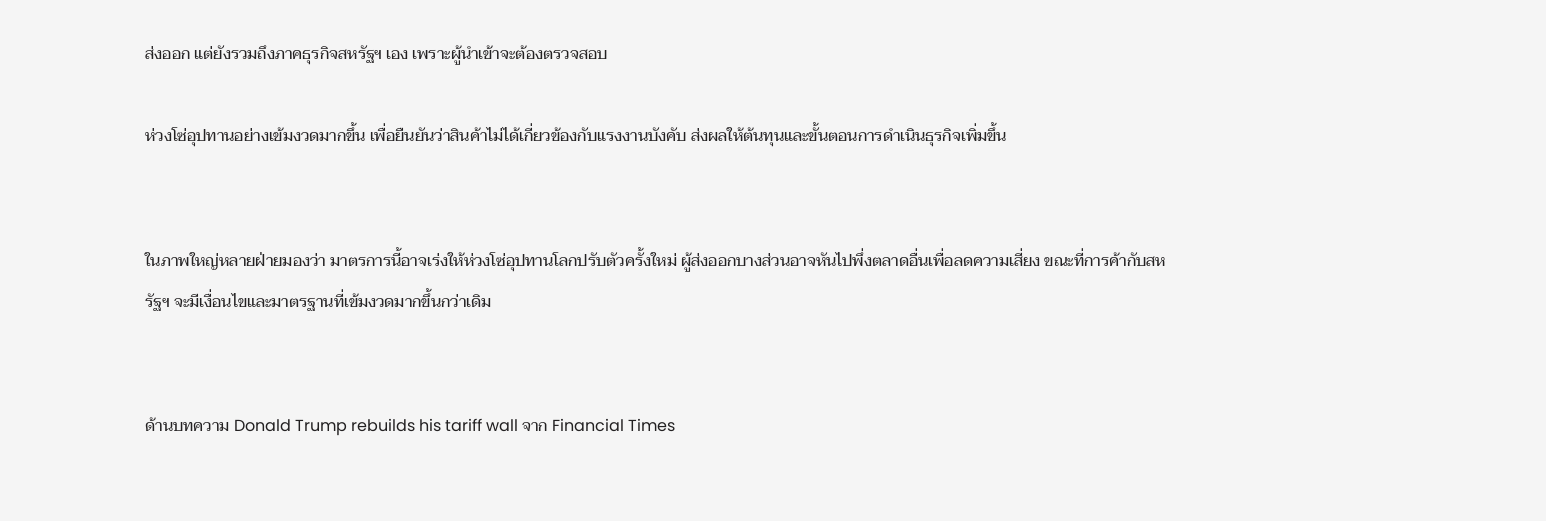ส่งออก แต่ยังรวมถึงภาคธุรกิจสหรัฐฯ เอง เพราะผู้นำเข้าจะต้องตรวจสอบ

ห่วงโซ่อุปทานอย่างเข้มงวดมากขึ้น เพื่อยืนยันว่าสินค้าไม่ได้เกี่ยวข้องกับแรงงานบังคับ ส่งผลให้ต้นทุนและขั้นตอนการดำเนินธุรกิจเพิ่มขึ้น


ในภาพใหญ่หลายฝ่ายมองว่า มาตรการนี้อาจเร่งให้ห่วงโซ่อุปทานโลกปรับตัวครั้งใหม่ ผู้ส่งออกบางส่วนอาจหันไปพึ่งตลาดอื่นเพื่อลดความเสี่ยง ขณะที่การค้ากับสหรัฐฯ จะมีเงื่อนไขและมาตรฐานที่เข้มงวดมากขึ้นกว่าเดิม


ด้านบทความ Donald Trump rebuilds his tariff wall จาก Financial Times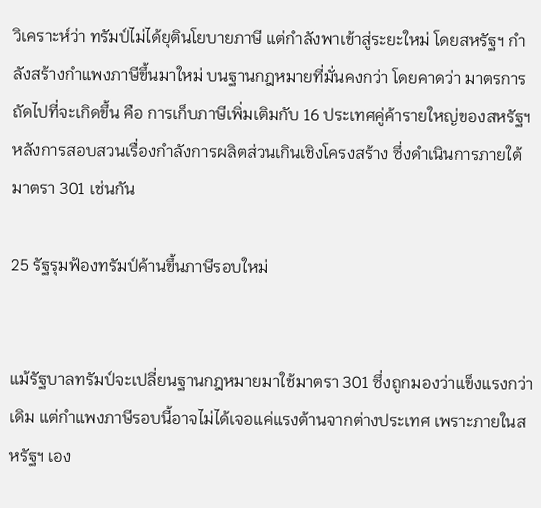วิเคราะห์ว่า ทรัมป์ไม่ได้ยุตินโยบายภาษี แต่กำลังพาเข้าสู่ระยะใหม่ โดยสหรัฐฯ กำลังสร้างกำแพงภาษีขึ้นมาใหม่ บนฐานกฎหมายที่มั่นคงกว่า โดยคาดว่า มาตรการถัดไปที่จะเกิดขึ้น คือ การเก็บภาษีเพิ่มเติมกับ 16 ประเทศคู่ค้ารายใหญ่ของสหรัฐฯ หลังการสอบสวนเรื่องกำลังการผลิตส่วนเกินเชิงโครงสร้าง ซึ่งดำเนินการภายใต้มาตรา 301 เช่นกัน

25 รัฐรุมฟ้องทรัมป์ค้านขึ้นภาษีรอบใหม่


แม้รัฐบาลทรัมป์จะเปลี่ยนฐานกฎหมายมาใช้มาตรา 301 ซึ่งถูกมองว่าแข็งแรงกว่าเดิม แต่กำแพงภาษีรอบนี้อาจไม่ได้เจอแค่แรงต้านจากต่างประเทศ เพราะภายในสหรัฐฯ เอง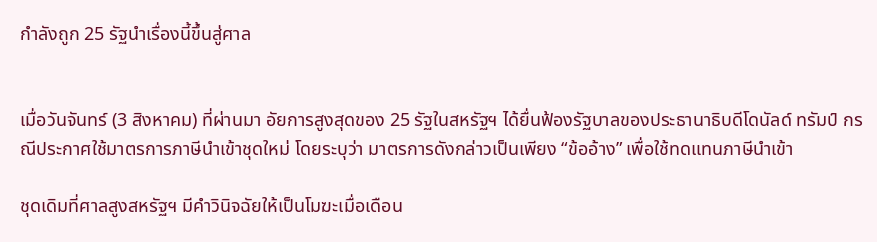กำลังถูก 25 รัฐนำเรื่องนี้ขึ้นสู่ศาล


เมื่อวันจันทร์ (3 สิงหาคม) ที่ผ่านมา อัยการสูงสุดของ 25 รัฐในสหรัฐฯ ได้ยื่นฟ้องรัฐบาลของประธานาธิบดีโดนัลด์ ทรัมป์ กรณีประกาศใช้มาตรการภาษีนำเข้าชุดใหม่ โดยระบุว่า มาตรการดังกล่าวเป็นเพียง “ข้ออ้าง” เพื่อใช้ทดแทนภาษีนำเข้า

ชุดเดิมที่ศาลสูงสหรัฐฯ มีคำวินิจฉัยให้เป็นโมฆะเมื่อเดือน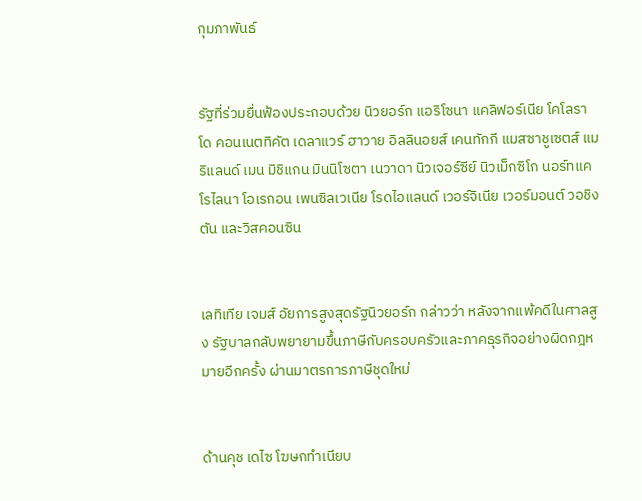กุมภาพันธ์


รัฐที่ร่วมยื่นฟ้องประกอบด้วย นิวยอร์ก แอริโซนา แคลิฟอร์เนีย โคโลราโด คอนเนตทิคัต เดลาแวร์ ฮาวาย อิลลินอยส์ เคนทักกี แมสซาชูเซตส์ แมริแลนด์ เมน มิชิแกน มินนิโซตา เนวาดา นิวเจอร์ซีย์ นิวเม็กซิโก นอร์ทแคโรไลนา โอเรกอน เพนซิลเวเนีย โรดไอแลนด์ เวอร์จิเนีย เวอร์มอนต์ วอชิงตัน และวิสคอนซิน


เลทิเทีย เจมส์ อัยการสูงสุดรัฐนิวยอร์ก กล่าวว่า หลังจากแพ้คดีในศาลสูง รัฐบาลกลับพยายามขึ้นภาษีกับครอบครัวและภาคธุรกิจอย่างผิดกฎหมายอีกครั้ง ผ่านมาตรการภาษีชุดใหม่


ด้านคุช เดไซ โฆษกทำเนียบ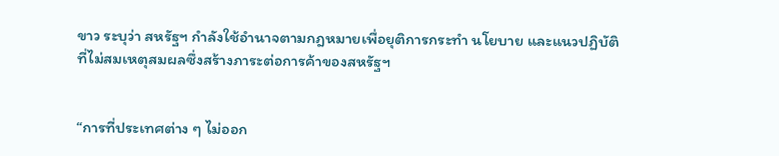ขาว ระบุว่า สหรัฐฯ กำลังใช้อำนาจตามกฎหมายเพื่อยุติการกระทำ นโยบาย และแนวปฏิบัติที่ไม่สมเหตุสมผลซึ่งสร้างภาระต่อการค้าของสหรัฐฯ


“การที่ประเทศต่าง ๆ ไม่ออก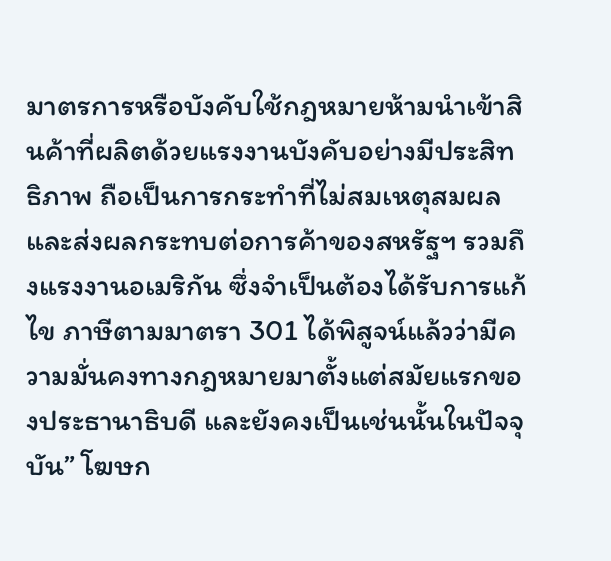มาตรการหรือบังคับใช้กฎหมายห้ามนำเข้าสินค้าที่ผลิตด้วยแรงงานบังคับอย่างมีประสิทธิภาพ ถือเป็นการกระทำที่ไม่สมเหตุสมผลและส่งผลกระทบต่อการค้าของสหรัฐฯ รวมถึงแรงงานอเมริกัน ซึ่งจำเป็นต้องได้รับการแก้ไข ภาษีตามมาตรา 301 ได้พิสูจน์แล้วว่ามีความมั่นคงทางกฎหมายมาตั้งแต่สมัยแรกของประธานาธิบดี และยังคงเป็นเช่นนั้นในปัจจุบัน” โฆษก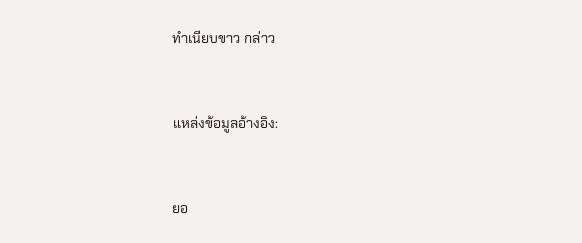ทำเนียบขาว กล่าว


แหล่งข้อมูลอ้างอิง:


ยอ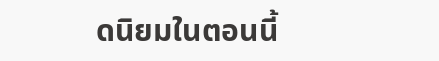ดนิยมในตอนนี้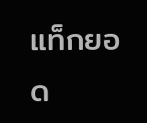แท็กยอด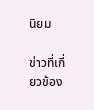นิยม

ข่าวที่เกี่ยวข้อง